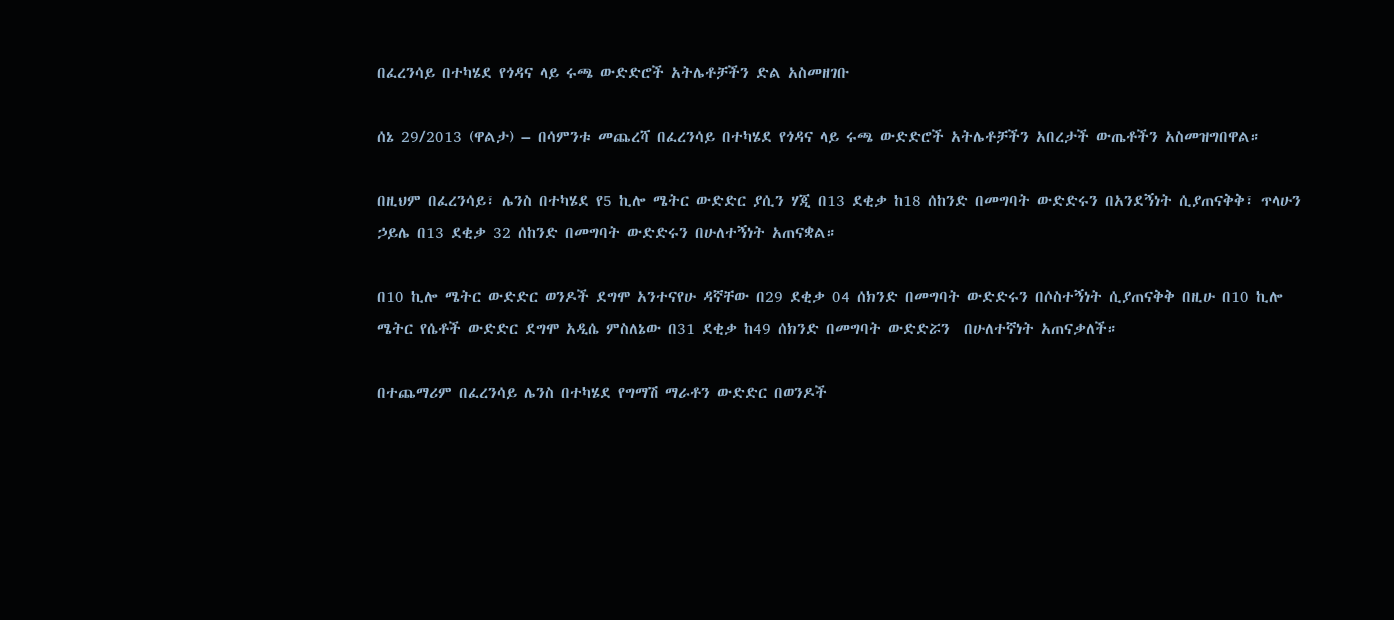በፈረንሳይ በተካሄደ የጎዳና ላይ ሩጫ ውድድሮች አትሌቶቻችን ድል አስመዘገቡ

ሰኔ 29/2013 (ዋልታ) – በሳምንቱ መጨረሻ በፈረንሳይ በተካሄደ የጎዳና ላይ ሩጫ ውድድሮች አትሌቶቻችን አበረታች ውጤቶችን አስመዝግበዋል።

በዚህም በፈረንሳይ፣ ሌንስ በተካሄደ የ5 ኪሎ ሜትር ውድድር ያሲን ሃጂ በ13 ደቂቃ ከ18 ሰከንድ በመግባት ውድድሩን በአንደኝነት ሲያጠናቅቅ፣ ጥላሁን ኃይሌ በ13 ደቂቃ 32 ሰከንድ በመግባት ውድድሩን በሁለተኝነት አጠናቋል።

በ10 ኪሎ ሜትር ውድድር ወንዶች ደግሞ አንተናየሁ ዳኛቸው በ29 ደቂቃ 04 ሰክንድ በመግባት ውድድሩን በሶስተኝነት ሲያጠናቅቅ በዚሁ በ10 ኪሎ ሜትር የሴቶች ውድድር ደግሞ አዲሴ ምስለኔው በ31 ደቂቃ ከ49 ሰክንድ በመግባት ውድድሯን  በሁለተኛነት አጠናቃለች።

በተጨማሪም በፈረንሳይ ሌንስ በተካሄደ የግማሽ ማራቶን ውድድር በወንዶች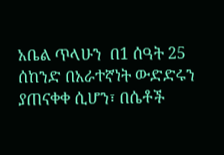አቤል ጥላሁን  በ1 ሰዓት 25 ሰከንድ በአራተኛነት ውድድሩን ያጠናቀቀ ሲሆን፣ በሴቶች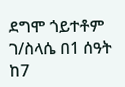ደግሞ ጎይተቶም ገ/ስላሴ በ1 ሰዓት ከ7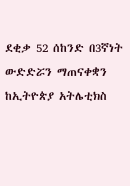ደቂቃ 52 ሰከንድ በ3ኛነት ውድድሯን ማጠናቀቋን ከኢትዮጵያ አትሌቲክስ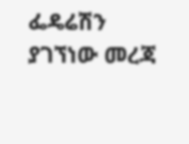ፌዴሬሽን ያገኘነው መረጃ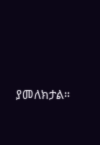ያመለክታል።